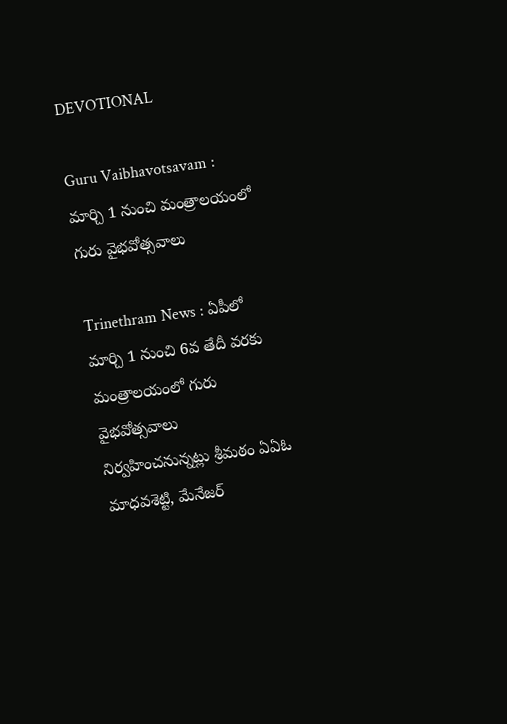DEVOTIONAL

Guru Vaibhavotsavam : మార్చి 1 నుంచి మంత్రాలయంలో గురు వైభవోత్సవాలు

Trinethram News : ఏపీలో మార్చి 1 నుంచి 6వ తేదీ వరకు మంత్రాలయంలో గురు వైభవోత్సవాలు నిర్వహించనున్నట్లు శ్రీమఠం ఏఏఓ మాధవశెట్టి, మేనేజర్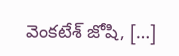వెంకటేశ్ జోషి, […]